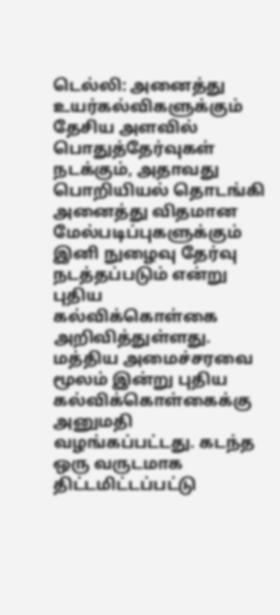டெல்லி: அனைத்து உயர்கல்விகளுக்கும் தேசிய அளவில் பொதுத்தேர்வுகள் நடக்கும், அதாவது பொறியியல் தொடங்கி அனைத்து விதமான மேல்படிப்புகளுக்கும் இனி நுழைவு தேர்வு நடத்தப்படும் என்று புதிய கல்விக்கொள்கை அறிவித்துள்ளது. மத்திய அமைச்சரவை மூலம் இன்று புதிய கல்விக்கொள்கைக்கு அனுமதி வழங்கப்பட்டது. கடந்த ஒரு வருடமாக திட்டமிட்டப்பட்டு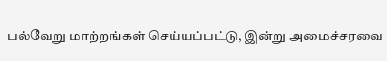பல்வேறு மாற்றங்கள் செய்யப்பட்டு, இன்று அமைச்சரவை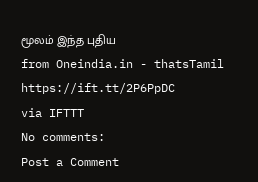மூலம் இந்த புதிய
from Oneindia.in - thatsTamil https://ift.tt/2P6PpDC
via IFTTT
No comments:
Post a Comment